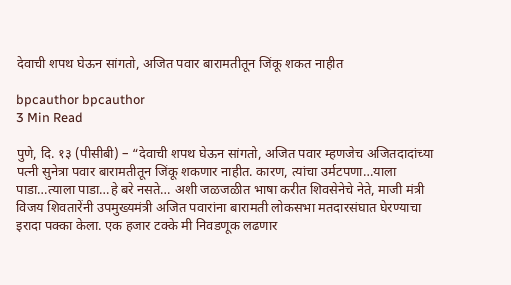देवाची शपथ घेऊन सांगतो, अजित पवार बारामतीतून जिंकू शकत नाहीत

bpcauthor bpcauthor
3 Min Read

पुणे, दि. १३ (पीसीबी) – “देवाची शपथ घेऊन सांगतो, अजित पवार म्हणजेच अजितदादांच्या पत्नी सुनेत्रा पवार बारामतीतून जिंकू शकणार नाहीत. कारण, त्यांचा उर्मटपणा…याला पाडा…त्याला पाडा…हे बरे नसते… अशी जळजळीत भाषा करीत शिवसेनेचे नेते, माजी मंत्री विजय शिवतारेंनी उपमुख्यमंत्री अजित पवारांना बारामती लोकसभा मतदारसंघात घेरण्याचा इरादा पक्का केला. एक हजार टक्के मी निवडणूक लढणार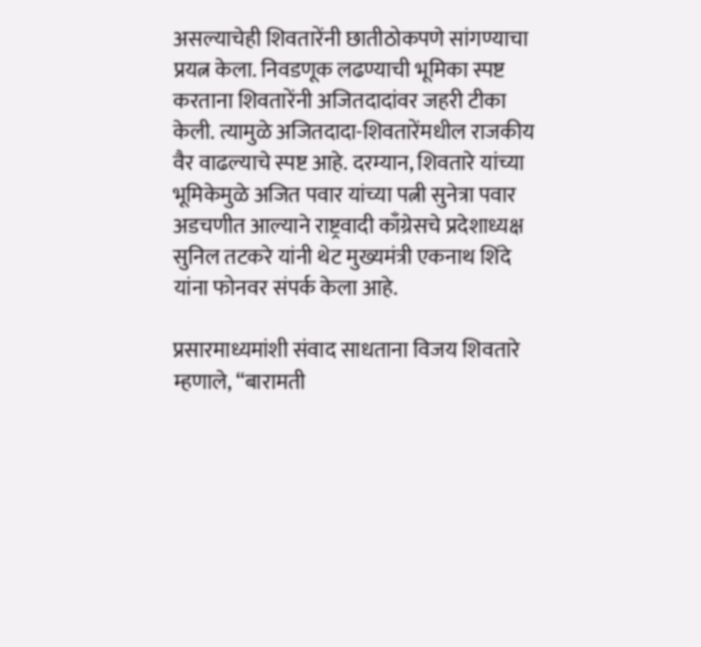असल्याचेही शिवतारेंनी छातीठोकपणे सांगण्याचा प्रयत्न केला. निवडणूक लढण्याची भूमिका स्पष्ट करताना शिवतारेंनी अजितदादांवर जहरी टीका केली. त्यामुळे अजितदादा-शिवतारेंमधील राजकीय वैर वाढल्याचे स्पष्ट आहे. दरम्यान, शिवतारे यांच्या भूमिकेमुळे अजित पवार यांच्या पत्नी सुनेत्रा पवार अडचणीत आल्याने राष्ट्रवादी काँग्रेसचे प्रदेशाध्यक्ष सुनिल तटकरे यांनी थेट मुख्यमंत्री एकनाथ शिंदे यांना फोनवर संपर्क केला आहे.

प्रसारमाध्यमांशी संवाद साधताना विजय शिवतारे म्हणाले, “बारामती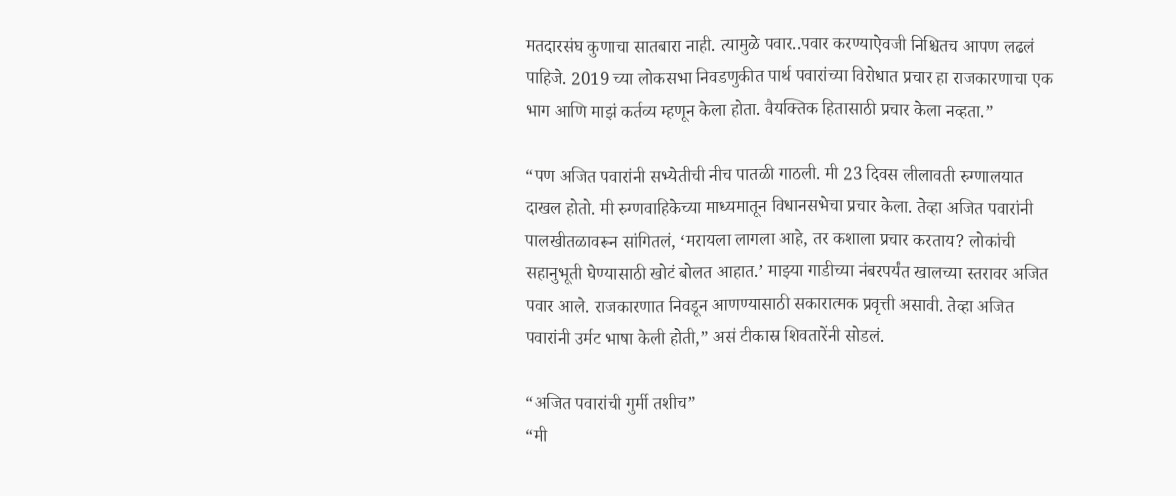मतदारसंघ कुणाचा सातबारा नाही. त्यामुळे पवार..पवार करण्याऐवजी निश्चितच आपण लढलं पाहिजे. 2019 च्या लोकसभा निवडणुकीत पार्थ पवारांच्या विरोधात प्रचार हा राजकारणाचा एक भाग आणि माझं कर्तव्य म्हणून केला होता. वैयक्तिक हितासाठी प्रचार केला नव्हता.”

“पण अजित पवारांनी सभ्येतीची नीच पातळी गाठली. मी 23 दिवस लीलावती रुग्णालयात दाखल होतो. मी रुग्णवाहिकेच्या माध्यमातून विधानसभेचा प्रचार केला. तेव्हा अजित पवारांनी पालखीतळावरून सांगितलं, ‘मरायला लागला आहे, तर कशाला प्रचार करताय? लोकांची सहानुभूती घेण्यासाठी खोटं बोलत आहात.’ माझ्या गाडीच्या नंबरपर्यंत खालच्या स्तरावर अजित पवार आले. राजकारणात निवडून आणण्यासाठी सकारात्मक प्रवृत्ती असावी. तेव्हा अजित पवारांनी उर्मट भाषा केली होती,” असं टीकास्र शिवतारेंनी सोडलं.

“अजित पवारांची गुर्मी तशीच”
“मी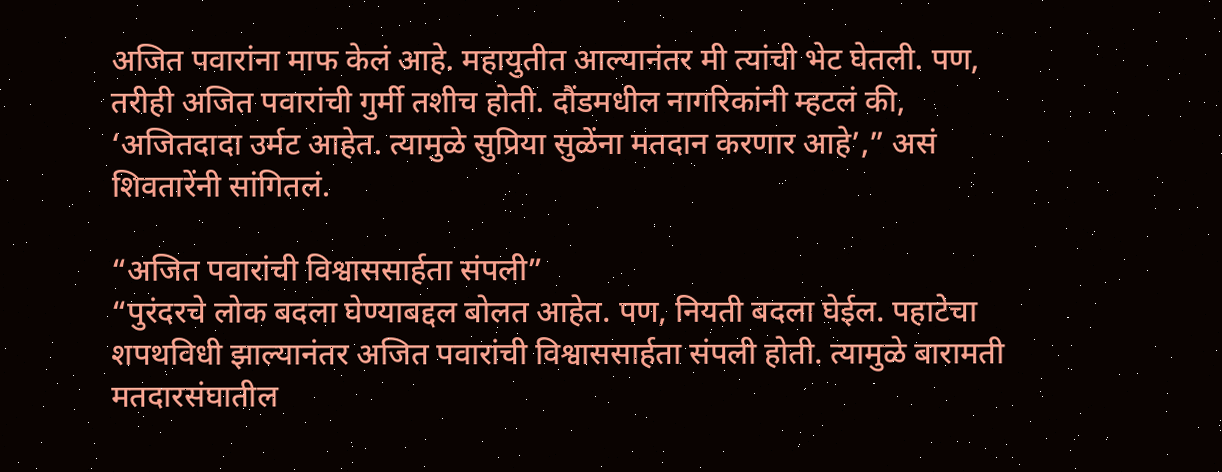अजित पवारांना माफ केलं आहे. महायुतीत आल्यानंतर मी त्यांची भेट घेतली. पण, तरीही अजित पवारांची गुर्मी तशीच होती. दौंडमधील नागरिकांनी म्हटलं की, ‘अजितदादा उर्मट आहेत. त्यामुळे सुप्रिया सुळेंना मतदान करणार आहे’,” असं शिवतारेंनी सांगितलं.

“अजित पवारांची विश्वाससार्हता संपली”
“पुरंदरचे लोक बदला घेण्याबद्दल बोलत आहेत. पण, नियती बदला घेईल. पहाटेचा शपथविधी झाल्यानंतर अजित पवारांची विश्वाससार्हता संपली होती. त्यामुळे बारामती मतदारसंघातील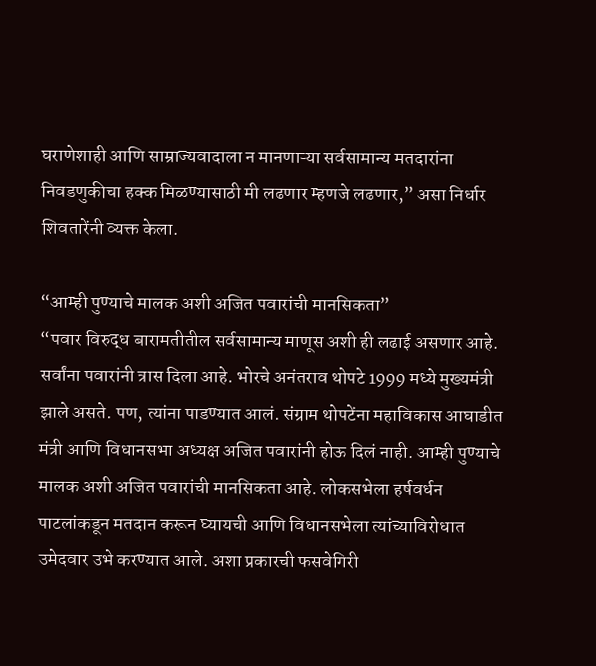घराणेशाही आणि साम्राज्यवादाला न मानणाऱ्या सर्वसामान्य मतदारांना निवडणुकीचा हक्क मिळण्यासाठी मी लढणार म्हणजे लढणार,” असा निर्धार शिवतारेंनी व्यक्त केला.

“आम्ही पुण्याचे मालक अशी अजित पवारांची मानसिकता”
“पवार विरुद्ध बारामतीतील सर्वसामान्य माणूस अशी ही लढाई असणार आहे. सर्वांना पवारांनी त्रास दिला आहे. भोरचे अनंतराव थोपटे 1999 मध्ये मुख्यमंत्री झाले असते. पण, त्यांना पाडण्यात आलं. संग्राम थोपटेंना महाविकास आघाडीत मंत्री आणि विधानसभा अध्यक्ष अजित पवारांनी होऊ दिलं नाही. आम्ही पुण्याचे मालक अशी अजित पवारांची मानसिकता आहे. लोकसभेला हर्षवर्धन पाटलांकडून मतदान करून घ्यायची आणि विधानसभेला त्यांच्याविरोधात उमेदवार उभे करण्यात आले. अशा प्रकारची फसवेगिरी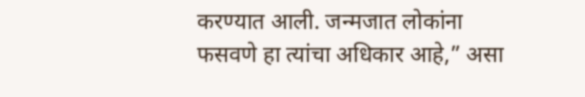करण्यात आली. जन्मजात लोकांना फसवणे हा त्यांचा अधिकार आहे,” असा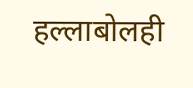हल्लाबोलही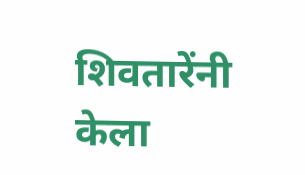शिवतारेंनी केला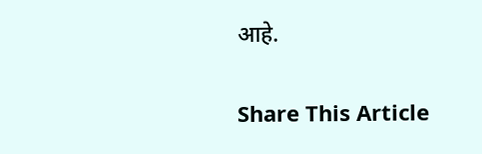आहे.

Share This Article